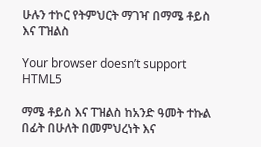ሁሉን ተኮር የትምህርት ማገዣ በማሜ ቶይስ እና ፐዝልስ

Your browser doesn’t support HTML5

ማሜ ቶይስ እና ፐዝልስ ከአንድ ዓመት ተኩል በፊት በሁለት በመምህረነት እና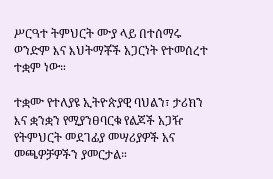ሥርዓተ ትምህርት ሙያ ላይ በተሰማሩ ወንድም እና እህትማቾች አጋርነት የተመሰረተ ተቋም ነው።

ተቋሙ የተለያዩ ኢትዮጵያዊ ባህልን፣ ታሪክን እና ቋንቋን የሚያንፀባርቁ የልጆች አጋዥ የትምህርት መደገፊያ መሣሪያዎች አና መጫዎቻዎችን ያመርታል።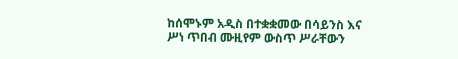ከሰሞኑም አዲስ በተቋቋመው በሳይንስ እና ሥነ ጥበብ ሙዚየም ውስጥ ሥራቸውን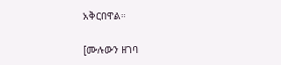አቅርበዋል።

[ሙሉውን ዘገባ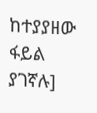ከተያያዘው ፋይል ያገኛሉ]